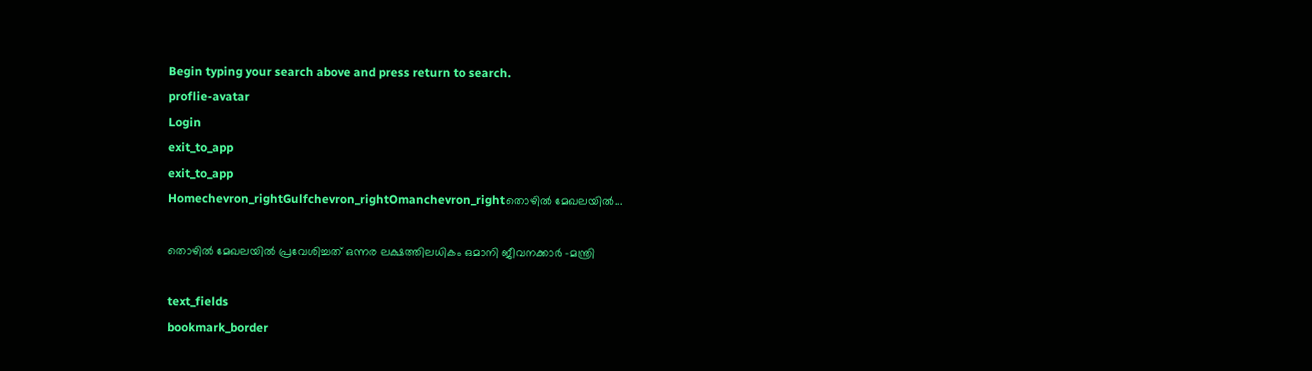Begin typing your search above and press return to search.
proflie-avatar
Login
exit_to_app
exit_to_app
Homechevron_rightGulfchevron_rightOmanchevron_rightതൊഴിൽ മേഖലയിൽ...

തൊഴിൽ മേഖലയിൽ പ്രവേശിച്ചത് ഒന്നര ലക്ഷത്തിലധികം ഒമാനി ജീവനക്കാർ -മന്ത്രി

text_fields
bookmark_border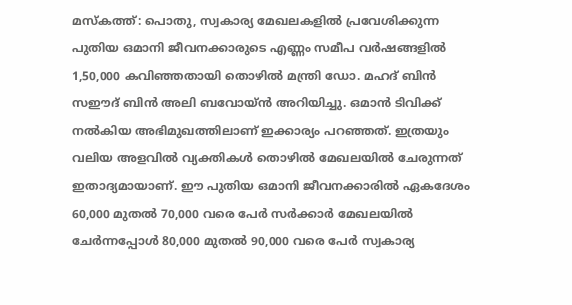മസ്കത്ത്: പൊതു, സ്വകാര്യ മേഖലകളിൽ പ്രവേശിക്കുന്ന പുതിയ ഒമാനി ജീവനക്കാരുടെ എണ്ണം സമീപ വർഷങ്ങളിൽ 1,50,000 കവിഞ്ഞതായി തൊഴിൽ മന്ത്രി ഡോ. മഹദ് ബിൻ സഈദ് ബിൻ അലി ബവോയ്ൻ അറിയിച്ചു. ഒമാൻ ടിവിക്ക് നൽകിയ അഭിമുഖത്തിലാണ് ഇക്കാര്യം പറഞ്ഞത്. ഇത്രയും വലിയ അളവിൽ വ്യക്തികൾ തൊഴിൽ മേഖലയിൽ ചേരുന്നത് ഇതാദ്യമായാണ്. ഈ പുതിയ ഒമാനി ജീവനക്കാരിൽ ഏകദേശം 60,000 മുതൽ 70,000 വരെ പേർ സർക്കാർ മേഖലയിൽ ചേർന്നപ്പോൾ 80,000 മുതൽ 90,000 വരെ പേർ സ്വകാര്യ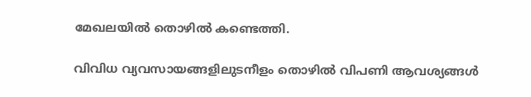മേഖലയിൽ തൊഴിൽ കണ്ടെത്തി.

വിവിധ വ്യവസായങ്ങളിലുടനീളം തൊഴിൽ വിപണി ആവശ്യങ്ങൾ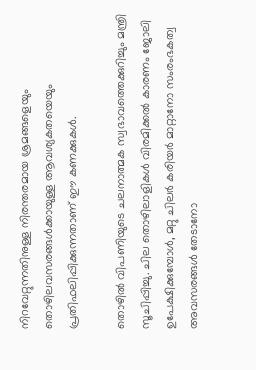നിറവേറ്റുന്നതിനുള്ള നിരന്തരമായ ശ്രമങ്ങളെയും തൊഴിലവസരങ്ങൾക്കായുള്ള ആവശ്യകതയെയും പ്രതിഫലിപ്പിക്കുന്നതാണ് ഈ കണക്കുകൾ.

തൊഴിൽ വിപണിയുടെ ചലനാത്മക സ്വഭാവത്തെക്കുറിച്ചും മന്ത്രി സൂചിപ്പിച്ചു. ചില തൊഴിലാളികൾ വിരമിക്കൽ കാരണം ജോലി ഉപേക്ഷിക്കുമ്പോൾ, മറ്റു ചിലർ കരിയർ മാറ്റാനോ സംരംഭകത്വ അവസരങ്ങൾ തേടാനോ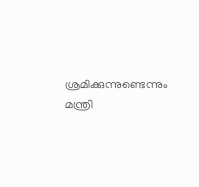ശ്രമിക്കുന്നുണ്ടെന്നും മന്ത്രി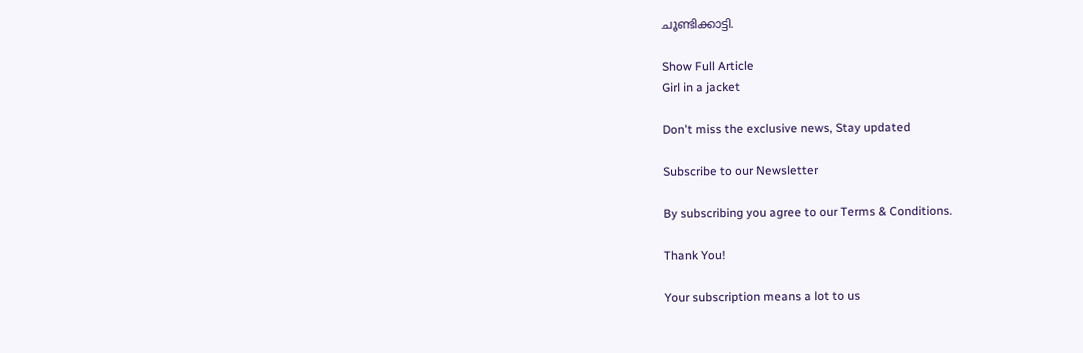ചൂണ്ടിക്കാട്ടി.

Show Full Article
Girl in a jacket

Don't miss the exclusive news, Stay updated

Subscribe to our Newsletter

By subscribing you agree to our Terms & Conditions.

Thank You!

Your subscription means a lot to us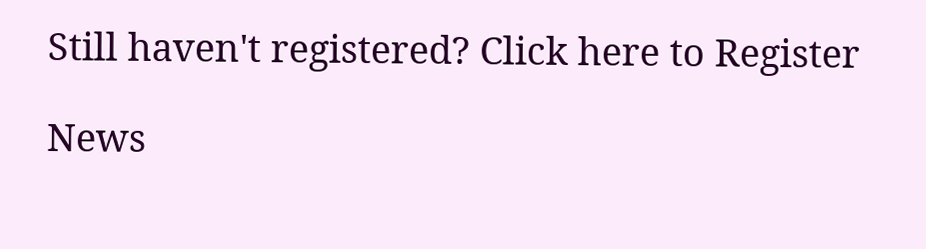Still haven't registered? Click here to Register

News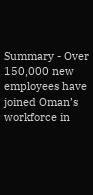Summary - Over 150,000 new employees have joined Oman’s workforce in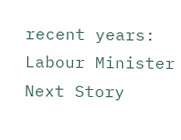recent years: Labour Minister
Next Story